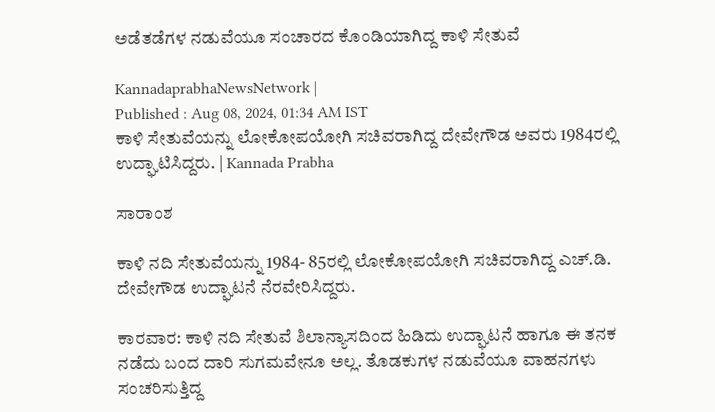ಅಡೆತಡೆಗಳ ನಡುವೆಯೂ ಸಂಚಾರದ ಕೊಂಡಿಯಾಗಿದ್ದ ಕಾಳಿ ಸೇತುವೆ

KannadaprabhaNewsNetwork |
Published : Aug 08, 2024, 01:34 AM IST
ಕಾಳಿ ಸೇತುವೆಯನ್ನು ಲೋಕೋಪಯೋಗಿ ಸಚಿವರಾಗಿದ್ದ ದೇವೇಗೌಡ ಅವರು 1984ರಲ್ಲಿ ಉದ್ಘಾಟಿಸಿದ್ದರು. | Kannada Prabha

ಸಾರಾಂಶ

ಕಾಳಿ ನದಿ ಸೇತುವೆಯನ್ನು 1984- 85ರಲ್ಲಿ ಲೋಕೋಪಯೋಗಿ ಸಚಿವರಾಗಿದ್ದ ಎಚ್.ಡಿ. ದೇವೇಗೌಡ ಉದ್ಘಾಟನೆ ನೆರವೇರಿಸಿದ್ದರು.

ಕಾರವಾರ: ಕಾಳಿ ನದಿ ಸೇತುವೆ ಶಿಲಾನ್ಯಾಸದಿಂದ ಹಿಡಿದು ಉದ್ಘಾಟನೆ ಹಾಗೂ ಈ ತನಕ ನಡೆದು ಬಂದ ದಾರಿ ಸುಗಮವೇನೂ ಅಲ್ಲ. ತೊಡಕುಗಳ ನಡುವೆಯೂ ವಾಹನಗಳು ಸಂಚರಿಸುತ್ತಿದ್ದ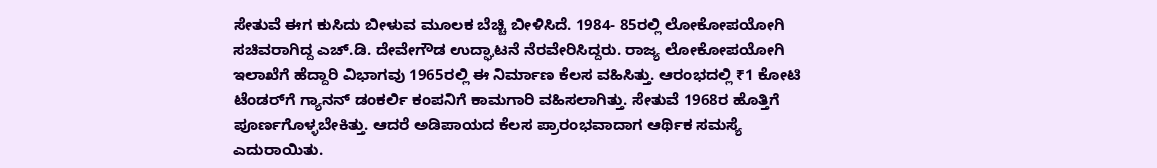ಸೇತುವೆ ಈಗ ಕುಸಿದು ಬೀಳುವ ಮೂಲಕ ಬೆಚ್ಚಿ ಬೀಳಿಸಿದೆ. 1984- 85ರಲ್ಲಿ ಲೋಕೋಪಯೋಗಿ ಸಚಿವರಾಗಿದ್ದ ಎಚ್.ಡಿ. ದೇವೇಗೌಡ ಉದ್ಘಾಟನೆ ನೆರವೇರಿಸಿದ್ದರು. ರಾಜ್ಯ ಲೋಕೋಪಯೋಗಿ ಇಲಾಖೆಗೆ ಹೆದ್ದಾರಿ ವಿಭಾಗವು 1965ರಲ್ಲಿ ಈ ನಿರ್ಮಾಣ ಕೆಲಸ ವಹಿಸಿತ್ತು. ಆರಂಭದಲ್ಲಿ ₹1 ಕೋಟಿ ಟೆಂಡರ್‌ಗೆ ಗ್ಯಾನನ್ ಡಂಕರ್ಲಿ ಕಂಪನಿಗೆ ಕಾಮಗಾರಿ ವಹಿಸಲಾಗಿತ್ತು. ಸೇತುವೆ 1968ರ ಹೊತ್ತಿಗೆ ಪೂರ್ಣಗೊಳ್ಳಬೇಕಿತ್ತು. ಆದರೆ ಅಡಿಪಾಯದ ಕೆಲಸ ಪ್ರಾರಂಭವಾದಾಗ ಆರ್ಥಿಕ ಸಮಸ್ಯೆ ಎದುರಾಯಿತು.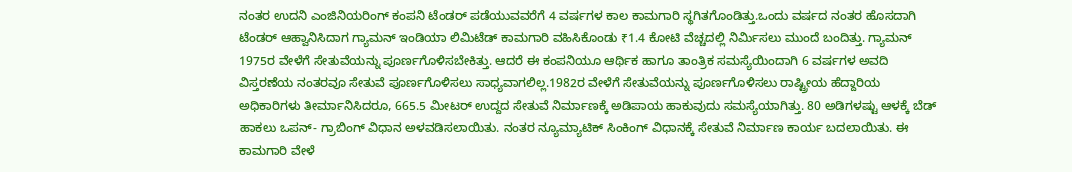ನಂತರ ಉದನಿ ಎಂಜಿನಿಯರಿಂಗ್ ಕಂಪನಿ ಟೆಂಡರ್ ಪಡೆಯುವವರೆಗೆ 4 ವರ್ಷಗಳ ಕಾಲ ಕಾಮಗಾರಿ ಸ್ಥಗಿತಗೊಂಡಿತ್ತು.ಒಂದು ವರ್ಷದ ನಂತರ ಹೊಸದಾಗಿ ಟೆಂಡರ್‌ ಆಹ್ವಾನಿಸಿದಾಗ ಗ್ಯಾಮನ್ ಇಂಡಿಯಾ ಲಿಮಿಟೆಡ್ ಕಾಮಗಾರಿ ವಹಿಸಿಕೊಂಡು ₹1.4 ಕೋಟಿ ವೆಚ್ಚದಲ್ಲಿ ನಿರ್ಮಿಸಲು ಮುಂದೆ ಬಂದಿತ್ತು. ಗ್ಯಾಮನ್ 1975ರ ವೇಳೆಗೆ ಸೇತುವೆಯನ್ನು ಪೂರ್ಣಗೊಳಿಸಬೇಕಿತ್ತು. ಆದರೆ ಈ ಕಂಪನಿಯೂ ಆರ್ಥಿಕ ಹಾಗೂ ತಾಂತ್ರಿಕ ಸಮಸ್ಯೆಯಿಂದಾಗಿ 6 ವರ್ಷಗಳ ಅವದಿ ವಿಸ್ತರಣೆಯ ನಂತರವೂ ಸೇತುವೆ ಪೂರ್ಣಗೊಳಿಸಲು ಸಾಧ್ಯವಾಗಲಿಲ್ಲ.1982ರ ವೇಳೆಗೆ ಸೇತುವೆಯನ್ನು ಪೂರ್ಣಗೊಳಿಸಲು ರಾಷ್ಟ್ರೀಯ ಹೆದ್ದಾರಿಯ ಅಧಿಕಾರಿಗಳು ತೀರ್ಮಾನಿಸಿದರೂ, 665.5 ಮೀಟರ್ ಉದ್ದದ ಸೇತುವೆ ನಿರ್ಮಾಣಕ್ಕೆ ಅಡಿಪಾಯ ಹಾಕುವುದು ಸಮಸ್ಯೆಯಾಗಿತ್ತು. 80 ಅಡಿಗಳಷ್ಟು ಆಳಕ್ಕೆ ಬೆಡ್ ಹಾಕಲು ಒಪನ್‌- ಗ್ರಾಬಿಂಗ್ ವಿಧಾನ ಅಳವಡಿಸಲಾಯಿತು. ನಂತರ ನ್ಯೂಮ್ಯಾಟಿಕ್ ಸಿಂಕಿಂಗ್ ವಿಧಾನಕ್ಕೆ ಸೇತುವೆ ನಿರ್ಮಾಣ ಕಾರ್ಯ ಬದಲಾಯಿತು. ಈ ಕಾಮಗಾರಿ ವೇಳೆ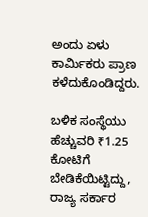ಅಂದು ಏಳು ಕಾರ್ಮಿಕರು ಪ್ರಾಣ ಕಳೆದುಕೊಂಡಿದ್ದರು.

ಬಳಿಕ ಸಂಸ್ಥೆಯು ಹೆಚ್ಚುವರಿ ₹1.25 ಕೋಟಿಗೆ ಬೇಡಿಕೆಯಿಟ್ಟಿದ್ದು, ರಾಜ್ಯ ಸರ್ಕಾರ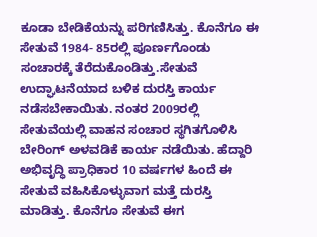ಕೂಡಾ ಬೇಡಿಕೆಯನ್ನು ಪರಿಗಣಿಸಿತ್ತು. ಕೊನೆಗೂ ಈ ಸೇತುವೆ 1984- 85ರಲ್ಲಿ ಪೂರ್ಣಗೊಂಡು ಸಂಚಾರಕ್ಕೆ ತೆರೆದುಕೊಂಡಿತ್ತು.ಸೇತುವೆ ಉದ್ಘಾಟನೆಯಾದ ಬಳಿಕ ದುರಸ್ತಿ ಕಾರ್ಯ ನಡೆಸಬೇಕಾಯಿತು. ನಂತರ 2009ರಲ್ಲಿ ಸೇತುವೆಯಲ್ಲಿ ವಾಹನ ಸಂಚಾರ ಸ್ಥಗಿತಗೊಳಿಸಿ ಬೇರಿಂಗ್ ಅಳವಡಿಕೆ ಕಾರ್ಯ ನಡೆಯಿತು. ಹೆದ್ದಾರಿ ಅಭಿವೃದ್ಧಿ ಪ್ರಾಧಿಕಾರ 10 ವರ್ಷಗಳ ಹಿಂದೆ ಈ ಸೇತುವೆ ವಹಿಸಿಕೊಳ್ಳುವಾಗ ಮತ್ತೆ ದುರಸ್ತಿ ಮಾಡಿತ್ತು. ಕೊನೆಗೂ ಸೇತುವೆ ಈಗ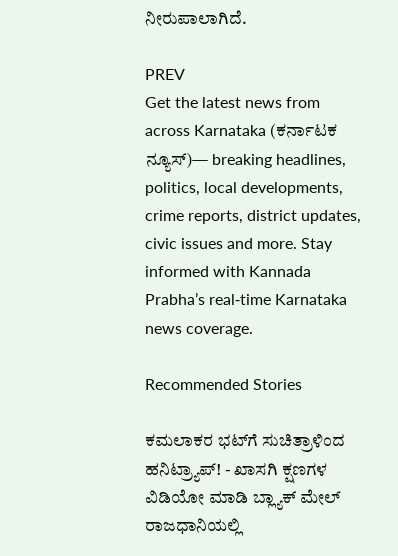ನೀರುಪಾಲಾಗಿದೆ.

PREV
Get the latest news from across Karnataka (ಕರ್ನಾಟಕ ನ್ಯೂಸ್)— breaking headlines, politics, local developments, crime reports, district updates, civic issues and more. Stay informed with Kannada Prabha’s real‑time Karnataka news coverage.

Recommended Stories

ಕಮಲಾಕರ ಭಟ್‌ಗೆ ಸುಚಿತ್ರಾಳಿಂದ ಹನಿಟ್ರ್ಯಾಪ್‌! - ಖಾಸಗಿ ಕ್ಷಣಗಳ ವಿಡಿಯೋ ಮಾಡಿ ಬ್ಲ್ಯಾಕ್‌ ಮೇಲ್‌
ರಾಜಧಾನಿಯಲ್ಲಿ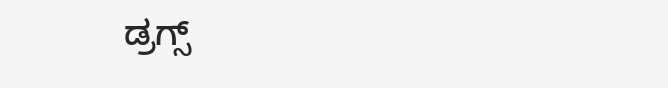ಡ್ರಗ್ಸ್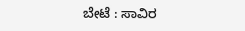ಬೇಟೆ : ಸಾವಿರ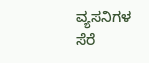ವ್ಯಸನಿಗಳ ಸೆರೆ